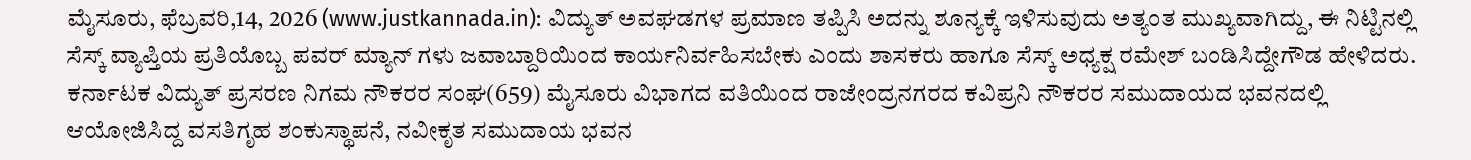ಮೈಸೂರು, ಫೆಬ್ರವರಿ,14, 2026 (www.justkannada.in): ವಿದ್ಯುತ್ ಅವಘಡಗಳ ಪ್ರಮಾಣ ತಪ್ಪಿಸಿ ಅದನ್ನು ಶೂನ್ಯಕ್ಕೆ ಇಳಿಸುವುದು ಅತ್ಯಂತ ಮುಖ್ಯವಾಗಿದ್ದು, ಈ ನಿಟ್ಟಿನಲ್ಲಿ ಸೆಸ್ಕ್ ವ್ಯಾಪ್ತಿಯ ಪ್ರತಿಯೊಬ್ಬ ಪವರ್ ಮ್ಯಾನ್ ಗಳು ಜವಾಬ್ದಾರಿಯಿಂದ ಕಾರ್ಯನಿರ್ವಹಿಸಬೇಕು ಎಂದು ಶಾಸಕರು ಹಾಗೂ ಸೆಸ್ಕ್ ಅಧ್ಯಕ್ಷ ರಮೇಶ್ ಬಂಡಿಸಿದ್ದೇಗೌಡ ಹೇಳಿದರು.
ಕರ್ನಾಟಕ ವಿದ್ಯುತ್ ಪ್ರಸರಣ ನಿಗಮ ನೌಕರರ ಸಂಘ(659) ಮೈಸೂರು ವಿಭಾಗದ ವತಿಯಿಂದ ರಾಜೇಂದ್ರನಗರದ ಕವಿಪ್ರನಿ ನೌಕರರ ಸಮುದಾಯದ ಭವನದಲ್ಲಿ ಆಯೋಜಿಸಿದ್ದ ವಸತಿಗೃಹ ಶಂಕುಸ್ಥಾಪನೆ, ನವೀಕೃತ ಸಮುದಾಯ ಭವನ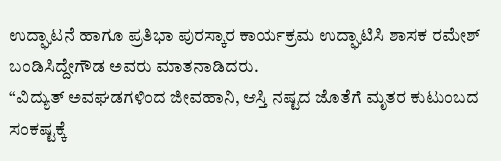ಉದ್ಘಾಟನೆ ಹಾಗೂ ಪ್ರತಿಭಾ ಪುರಸ್ಕಾರ ಕಾರ್ಯಕ್ರಮ ಉದ್ಘಾಟಿಸಿ ಶಾಸಕ ರಮೇಶ್ ಬಂಡಿಸಿದ್ದೇಗೌಡ ಅವರು ಮಾತನಾಡಿದರು.
“ವಿದ್ಯುತ್ ಅವಘಡಗಳಿಂದ ಜೀವಹಾನಿ, ಆಸ್ತಿ ನಷ್ಟದ ಜೊತೆಗೆ ಮೃತರ ಕುಟುಂಬದ ಸಂಕಷ್ಟಕ್ಕೆ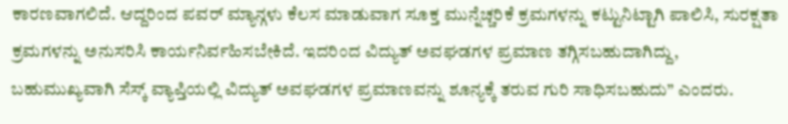ಕಾರಣವಾಗಲಿದೆ. ಆದ್ದರಿಂದ ಪವರ್ ಮ್ಯಾನ್ಗಳು ಕೆಲಸ ಮಾಡುವಾಗ ಸೂಕ್ತ ಮುನ್ನೆಚ್ಚರಿಕೆ ಕ್ರಮಗಳನ್ನು ಕಟ್ಟುನಿಟ್ಟಾಗಿ ಪಾಲಿಸಿ, ಸುರಕ್ಷತಾ ಕ್ರಮಗಳನ್ನು ಅನುಸರಿಸಿ ಕಾರ್ಯನಿರ್ವಹಿಸಬೇಕಿದೆ. ಇದರಿಂದ ವಿದ್ಯುತ್ ಅವಘಡಗಳ ಪ್ರಮಾಣ ತಗ್ಗಿಸಬಹುದಾಗಿದ್ದು, ಬಹುಮುಖ್ಯವಾಗಿ ಸೆಸ್ಕ್ ವ್ಯಾಪ್ತಿಯಲ್ಲಿ ವಿದ್ಯುತ್ ಅವಘಡಗಳ ಪ್ರಮಾಣವನ್ನು ಶೂನ್ಯಕ್ಕೆ ತರುವ ಗುರಿ ಸಾಧಿಸಬಹುದು” ಎಂದರು.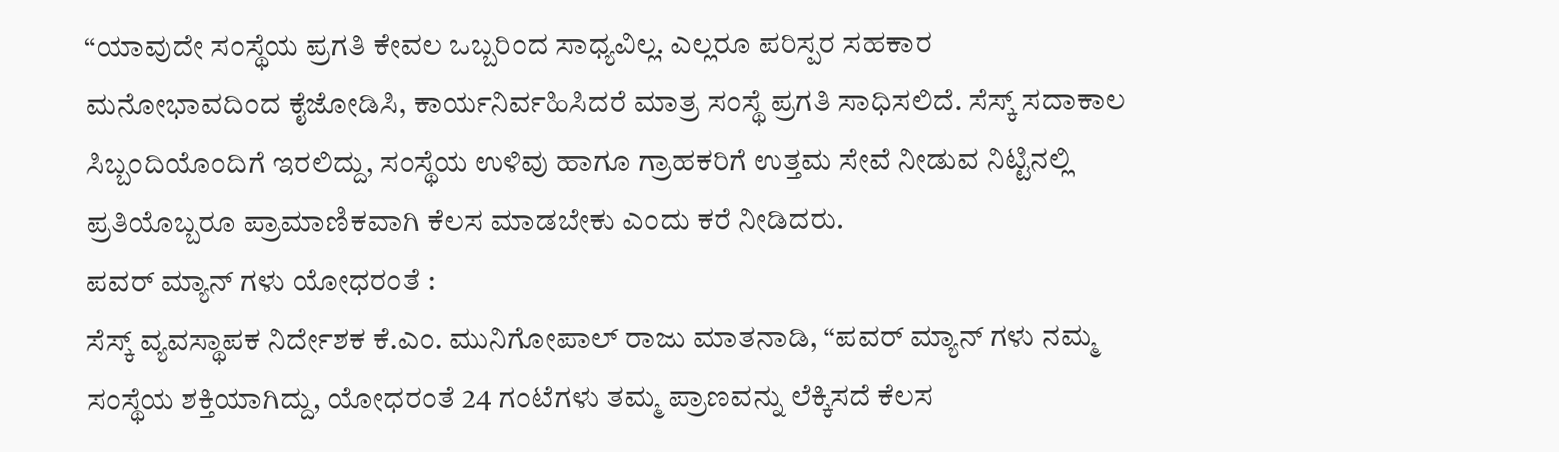“ಯಾವುದೇ ಸಂಸ್ಥೆಯ ಪ್ರಗತಿ ಕೇವಲ ಒಬ್ಬರಿಂದ ಸಾಧ್ಯವಿಲ್ಲ. ಎಲ್ಲರೂ ಪರಿಸ್ಪರ ಸಹಕಾರ ಮನೋಭಾವದಿಂದ ಕೈಜೋಡಿಸಿ, ಕಾರ್ಯನಿರ್ವಹಿಸಿದರೆ ಮಾತ್ರ ಸಂಸ್ಥೆ ಪ್ರಗತಿ ಸಾಧಿಸಲಿದೆ. ಸೆಸ್ಕ್ ಸದಾಕಾಲ ಸಿಬ್ಬಂದಿಯೊಂದಿಗೆ ಇರಲಿದ್ದು, ಸಂಸ್ಥೆಯ ಉಳಿವು ಹಾಗೂ ಗ್ರಾಹಕರಿಗೆ ಉತ್ತಮ ಸೇವೆ ನೀಡುವ ನಿಟ್ಟಿನಲ್ಲಿ ಪ್ರತಿಯೊಬ್ಬರೂ ಪ್ರಾಮಾಣಿಕವಾಗಿ ಕೆಲಸ ಮಾಡಬೇಕು ಎಂದು ಕರೆ ನೀಡಿದರು.
ಪವರ್ ಮ್ಯಾನ್ ಗಳು ಯೋಧರಂತೆ :
ಸೆಸ್ಕ್ ವ್ಯವಸ್ಥಾಪಕ ನಿರ್ದೇಶಕ ಕೆ.ಎಂ. ಮುನಿಗೋಪಾಲ್ ರಾಜು ಮಾತನಾಡಿ, “ಪವರ್ ಮ್ಯಾನ್ ಗಳು ನಮ್ಮ ಸಂಸ್ಥೆಯ ಶಕ್ತಿಯಾಗಿದ್ದು, ಯೋಧರಂತೆ 24 ಗಂಟೆಗಳು ತಮ್ಮ ಪ್ರಾಣವನ್ನು ಲೆಕ್ಕಿಸದೆ ಕೆಲಸ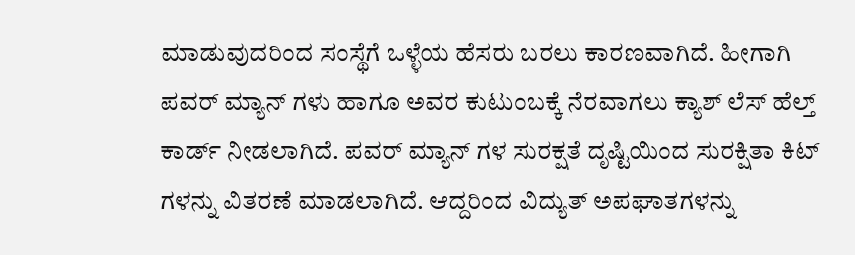ಮಾಡುವುದರಿಂದ ಸಂಸ್ಥೆಗೆ ಒಳ್ಳೆಯ ಹೆಸರು ಬರಲು ಕಾರಣವಾಗಿದೆ. ಹೀಗಾಗಿ ಪವರ್ ಮ್ಯಾನ್ ಗಳು ಹಾಗೂ ಅವರ ಕುಟುಂಬಕ್ಕೆ ನೆರವಾಗಲು ಕ್ಯಾಶ್ ಲೆಸ್ ಹೆಲ್ತ್ ಕಾರ್ಡ್ ನೀಡಲಾಗಿದೆ. ಪವರ್ ಮ್ಯಾನ್ ಗಳ ಸುರಕ್ಷತೆ ದೃಷ್ಟಿಯಿಂದ ಸುರಕ್ಷಿತಾ ಕಿಟ್ ಗಳನ್ನು ವಿತರಣೆ ಮಾಡಲಾಗಿದೆ. ಆದ್ದರಿಂದ ವಿದ್ಯುತ್ ಅಪಘಾತಗಳನ್ನು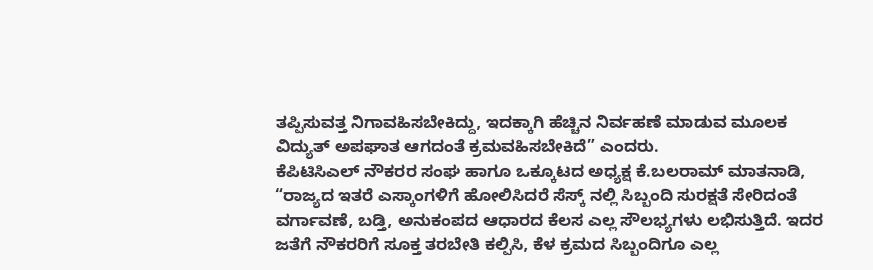ತಪ್ಪಿಸುವತ್ತ ನಿಗಾವಹಿಸಬೇಕಿದ್ದು, ಇದಕ್ಕಾಗಿ ಹೆಚ್ಚಿನ ನಿರ್ವಹಣೆ ಮಾಡುವ ಮೂಲಕ ವಿದ್ಯುತ್ ಅಪಘಾತ ಆಗದಂತೆ ಕ್ರಮವಹಿಸಬೇಕಿದೆ” ಎಂದರು.
ಕೆಪಿಟಿಸಿಎಲ್ ನೌಕರರ ಸಂಘ ಹಾಗೂ ಒಕ್ಕೂಟದ ಅಧ್ಯಕ್ಷ ಕೆ.ಬಲರಾಮ್ ಮಾತನಾಡಿ, “ರಾಜ್ಯದ ಇತರೆ ಎಸ್ಕಾಂಗಳಿಗೆ ಹೋಲಿಸಿದರೆ ಸೆಸ್ಕ್ ನಲ್ಲಿ ಸಿಬ್ಬಂದಿ ಸುರಕ್ಷತೆ ಸೇರಿದಂತೆ ವರ್ಗಾವಣೆ, ಬಡ್ತಿ, ಅನುಕಂಪದ ಆಧಾರದ ಕೆಲಸ ಎಲ್ಲ ಸೌಲಭ್ಯಗಳು ಲಭಿಸುತ್ತಿದೆ. ಇದರ ಜತೆಗೆ ನೌಕರರಿಗೆ ಸೂಕ್ತ ತರಬೇತಿ ಕಲ್ಪಿಸಿ, ಕೆಳ ಕ್ರಮದ ಸಿಬ್ಬಂದಿಗೂ ಎಲ್ಲ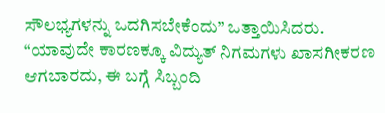ಸೌಲಭ್ಯಗಳನ್ನು ಒದಗಿಸಬೇಕೆಂದು” ಒತ್ತಾಯಿಸಿದರು.
“ಯಾವುದೇ ಕಾರಣಕ್ಕೂ ವಿದ್ಯುತ್ ನಿಗಮಗಳು ಖಾಸಗೀಕರಣ ಆಗಬಾರದು, ಈ ಬಗ್ಗೆ ಸಿಬ್ಬಂದಿ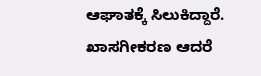ಆಘಾತಕ್ಕೆ ಸಿಲುಕಿದ್ದಾರೆ. ಖಾಸಗೀಕರಣ ಆದರೆ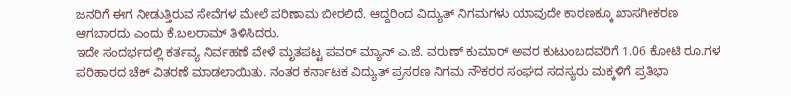ಜನರಿಗೆ ಈಗ ನೀಡುತ್ತಿರುವ ಸೇವೆಗಳ ಮೇಲೆ ಪರಿಣಾಮ ಬೀರಲಿದೆ. ಆದ್ದರಿಂದ ವಿದ್ಯುತ್ ನಿಗಮಗಳು ಯಾವುದೇ ಕಾರಣಕ್ಕೂ ಖಾಸಗೀಕರಣ ಆಗಬಾರದು ಎಂದು ಕೆ.ಬಲರಾಮ್ ತಿಳಿಸಿದರು.
ಇದೇ ಸಂದರ್ಭದಲ್ಲಿ ಕರ್ತವ್ಯ ನಿರ್ವಹಣೆ ವೇಳೆ ಮೃತಪಟ್ಟ ಪವರ್ ಮ್ಯಾನ್ ಎ.ಜೆ. ವರುಣ್ ಕುಮಾರ್ ಅವರ ಕುಟುಂಬದವರಿಗೆ 1.06 ಕೋಟಿ ರೂ.ಗಳ ಪರಿಹಾರದ ಚೆಕ್ ವಿತರಣೆ ಮಾಡಲಾಯಿತು. ನಂತರ ಕರ್ನಾಟಕ ವಿದ್ಯುತ್ ಪ್ರಸರಣ ನಿಗಮ ನೌಕರರ ಸಂಘದ ಸದಸ್ಯರು ಮಕ್ಕಳಿಗೆ ಪ್ರತಿಭಾ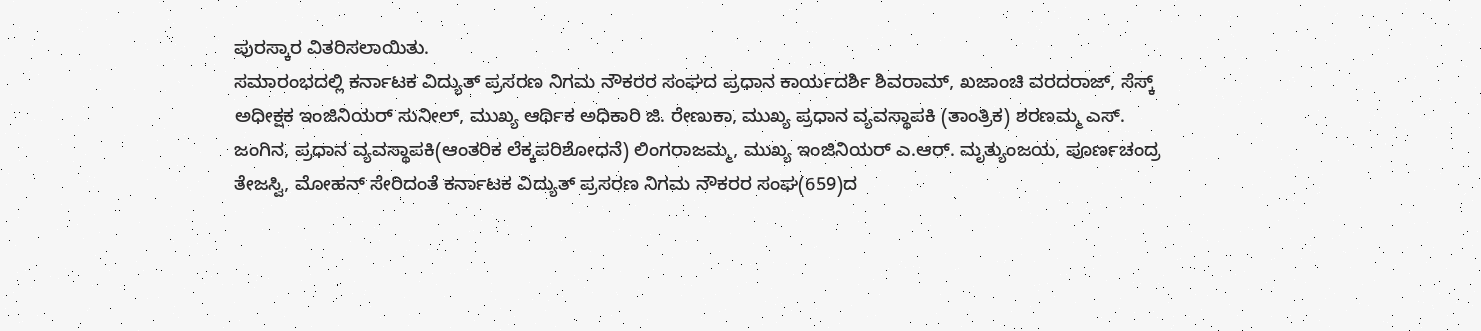ಪುರಸ್ಕಾರ ವಿತರಿಸಲಾಯಿತು.
ಸಮಾರಂಭದಲ್ಲಿ ಕರ್ನಾಟಕ ವಿದ್ಯುತ್ ಪ್ರಸರಣ ನಿಗಮ ನೌಕರರ ಸಂಘದ ಪ್ರಧಾನ ಕಾರ್ಯದರ್ಶಿ ಶಿವರಾಮ್, ಖಜಾಂಚಿ ವರದರಾಜ್, ಸೆಸ್ಕ್ ಅಧೀಕ್ಷಕ ಇಂಜಿನಿಯರ್ ಸುನೀಲ್, ಮುಖ್ಯ ಆರ್ಥಿಕ ಅಧಿಕಾರಿ ಜಿ. ರೇಣುಕಾ, ಮುಖ್ಯ ಪ್ರಧಾನ ವ್ಯವಸ್ಥಾಪಕಿ (ತಾಂತ್ರಿಕ) ಶರಣಮ್ಮ ಎಸ್. ಜಂಗಿನ, ಪ್ರಧಾನ ವ್ಯವಸ್ಥಾಪಕಿ(ಆಂತರಿಕ ಲೆಕ್ಕಪರಿಶೋಧನೆ) ಲಿಂಗರಾಜಮ್ಮ, ಮುಖ್ಯ ಇಂಜಿನಿಯರ್ ಎ.ಆರ್. ಮೃತ್ಯುಂಜಯ, ಪೂರ್ಣಚಂದ್ರ ತೇಜಸ್ವಿ, ಮೋಹನ್ ಸೇರಿದಂತೆ ಕರ್ನಾಟಕ ವಿದ್ಯುತ್ ಪ್ರಸರಣ ನಿಗಮ ನೌಕರರ ಸಂಘ(659)ದ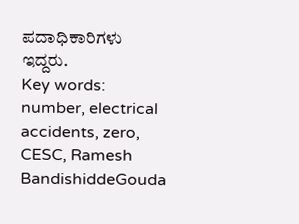ಪದಾಧಿಕಾರಿಗಳು ಇದ್ದರು.
Key words: number, electrical accidents, zero, CESC, Ramesh BandishiddeGouda